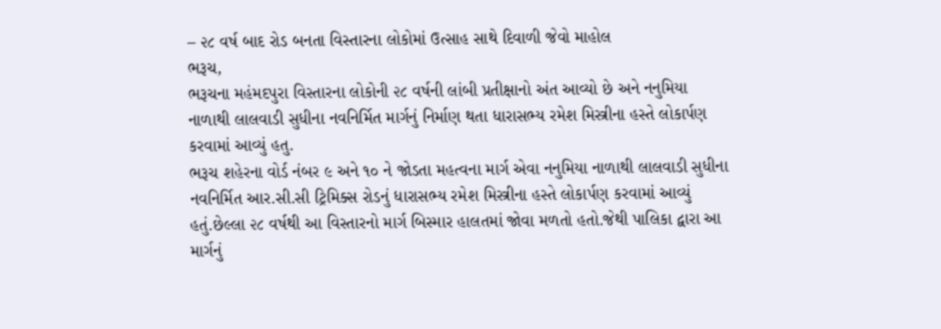– ૨૮ વર્ષ બાદ રોડ બનતા વિસ્તારના લોકોમાં ઉત્સાહ સાથે દિવાળી જેવો માહોલ
ભરૂચ,
ભરૂચના મહંમદપુરા વિસ્તારના લોકોની ૨૮ વર્ષની લાંબી પ્રતીક્ષાનો અંત આવ્યો છે અને નનુમિયા નાળાથી લાલવાડી સુધીના નવનિર્મિત માર્ગનું નિર્માણ થતા ધારાસભ્ય રમેશ મિસ્ત્રીના હસ્તે લોકાર્પણ કરવામાં આવ્યું હતુ.
ભરૂચ શહેરના વોર્ડ નંબર ૯ અને ૧૦ ને જોડતા મહત્વના માર્ગ એવા નનુમિયા નાળાથી લાલવાડી સુધીના નવનિર્મિત આર.સી.સી ટ્રિમિક્સ રોડનું ધારાસભ્ય રમેશ મિસ્ત્રીના હસ્તે લોકાર્પણ કરવામાં આવ્યું હતું.છેલ્લા ૨૮ વર્ષથી આ વિસ્તારનો માર્ગ બિસ્માર હાલતમાં જોવા મળતો હતો.જેથી પાલિકા દ્વારા આ માર્ગનું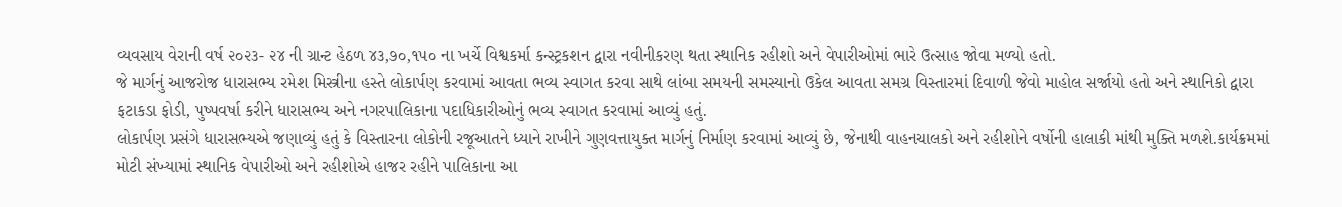વ્યવસાય વેરાની વર્ષ ૨૦૨૩- ૨૪ ની ગ્રાન્ટ હેઠળ ૪૩,૭૦,૧૫૦ ના ખર્ચે વિશ્વકર્મા કન્સ્ટ્રકશન દ્વારા નવીનીકરણ થતા સ્થાનિક રહીશો અને વેપારીઓમાં ભારે ઉત્સાહ જોવા મળ્યો હતો.
જે માર્ગનું આજરોજ ધારાસભ્ય રમેશ મિસ્ત્રીના હસ્તે લોકાર્પણ કરવામાં આવતા ભવ્ય સ્વાગત કરવા સાથે લાંબા સમયની સમસ્યાનો ઉકેલ આવતા સમગ્ર વિસ્તારમાં દિવાળી જેવો માહોલ સર્જાયો હતો અને સ્થાનિકો દ્વારા ફટાકડા ફોડી, પુષ્પવર્ષા કરીને ધારાસભ્ય અને નગરપાલિકાના પદાધિકારીઓનું ભવ્ય સ્વાગત કરવામાં આવ્યું હતું.
લોકાર્પણ પ્રસંગે ધારાસભ્યએ જણાવ્યું હતું કે વિસ્તારના લોકોની રજૂઆતને ધ્યાને રાખીને ગુણવત્તાયુક્ત માર્ગનું નિર્માણ કરવામાં આવ્યું છે, જેનાથી વાહનચાલકો અને રહીશોને વર્ષોની હાલાકી માંથી મુક્તિ મળશે.કાર્યક્રમમાં મોટી સંખ્યામાં સ્થાનિક વેપારીઓ અને રહીશોએ હાજર રહીને પાલિકાના આ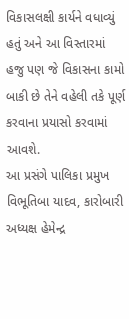વિકાસલક્ષી કાર્યને વધાવ્યું હતું અને આ વિસ્તારમાં હજુ પણ જે વિકાસના કામો બાકી છે તેને વહેલી તકે પૂર્ણ કરવાના પ્રયાસો કરવામાં આવશે.
આ પ્રસંગે પાલિકા પ્રમુખ વિભૂતિબા યાદવ, કારોબારી અધ્યક્ષ હેમેન્દ્ર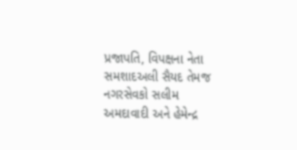પ્રજાપતિ, વિપક્ષના નેતા સમશાદઅલી સૈયદ તેમજ નગરસેવકો સલીમ અમદાવાદી અને હેમેન્દ્ર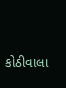કોઠીવાલા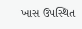ખાસ ઉપસ્થિત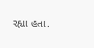રહ્યા હતા.